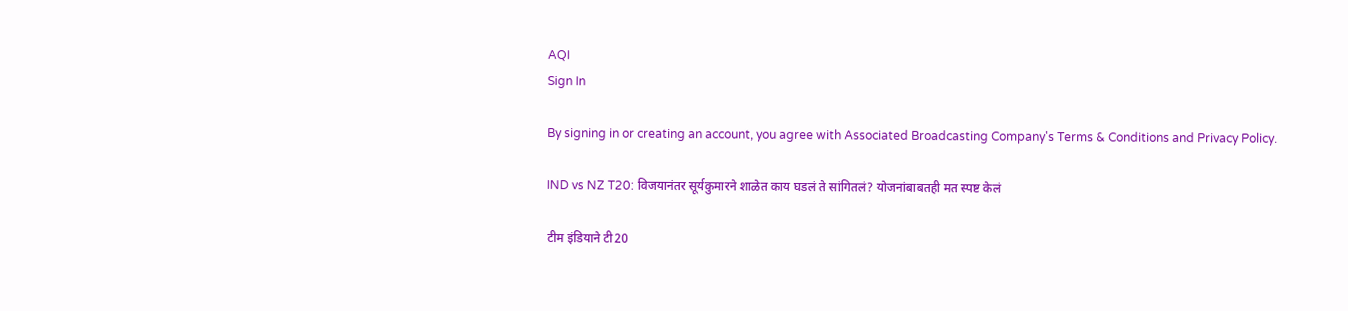AQI
Sign In

By signing in or creating an account, you agree with Associated Broadcasting Company's Terms & Conditions and Privacy Policy.

IND vs NZ T20: विजयानंतर सूर्यकुमारने शाळेत काय घडलं ते सांगितलं? योजनांबाबतही मत स्पष्ट केलं

टीम इंडियाने टी20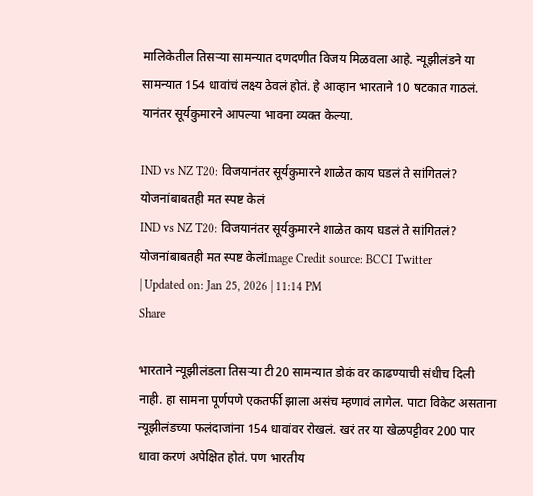मालिकेतील तिसऱ्या सामन्यात दणदणीत विजय मिळवला आहे. न्यूझीलंडने या सामन्यात 154 धावांचं लक्ष्य ठेवलं होतं. हे आव्हान भारताने 10 षटकात गाठलं. यानंतर सूर्यकुमारने आपल्या भावना व्यक्त केल्या.

IND vs NZ T20: विजयानंतर सूर्यकुमारने शाळेत काय घडलं ते सांगितलं? योजनांबाबतही मत स्पष्ट केलं
IND vs NZ T20: विजयानंतर सूर्यकुमारने शाळेत काय घडलं ते सांगितलं? योजनांबाबतही मत स्पष्ट केलंImage Credit source: BCCI Twitter
| Updated on: Jan 25, 2026 | 11:14 PM
Share

भारताने न्यूझीलंडला तिसऱ्या टी20 सामन्यात डोकं वर काढण्याची संधीच दिली नाही. हा सामना पूर्णपणे एकतर्फी झाला असंच म्हणावं लागेल. पाटा विकेट असताना न्यूझीलंडच्या फलंदाजांना 154 धावांवर रोखलं. खरं तर या खेळपट्टीवर 200 पार धावा करणं अपेक्षित होतं. पण भारतीय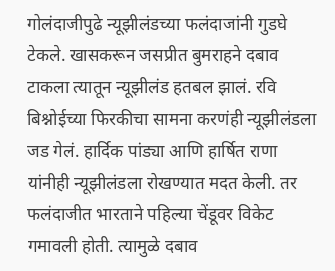गोलंदाजीपुढे न्यूझीलंडच्या फलंदाजांनी गुडघे टेकले. खासकरून जसप्रीत बुमराहने दबाव टाकला त्यातून न्यूझीलंड हतबल झालं. रवि बिश्नोईच्या फिरकीचा सामना करणंही न्यूझीलंडला जड गेलं. हार्दिक पांड्या आणि हार्षित राणा यांनीही न्यूझीलंडला रोखण्यात मदत केली. तर फलंदाजीत भारताने पहिल्या चेंडूवर विकेट गमावली होती. त्यामुळे दबाव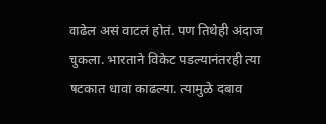वाढेल असं वाटलं होतं. पण तिथेही अंदाज चुकला. भारताने विकेट पडल्यानंतरही त्या षटकात धावा काढल्या. त्यामुळे दबाव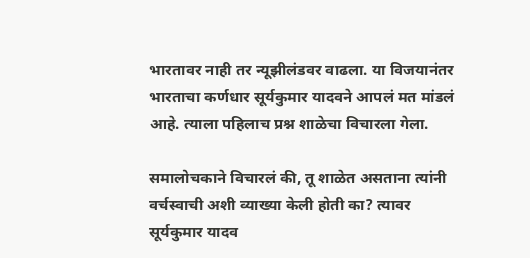भारतावर नाही तर न्यूझीलंडवर वाढला. या विजयानंतर भारताचा कर्णधार सूर्यकुमार यादवने आपलं मत मांडलं आहे. त्याला पहिलाच प्रश्न शाळेचा विचारला गेला.

समालोचकाने विचारलं की, तू शाळेत असताना त्यांनी वर्चस्वाची अशी व्याख्या केली होती का? त्यावर सूर्यकुमार यादव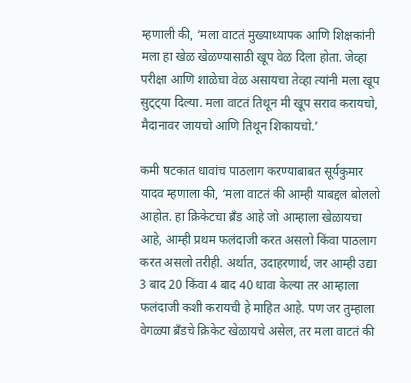म्हणाली की, ‘मला वाटतं मुख्याध्यापक आणि शिक्षकांनी मला हा खेळ खेळण्यासाठी खूप वेळ दिला होता. जेव्हा परीक्षा आणि शाळेचा वेळ असायचा तेव्हा त्यांनी मला खूप सुट्ट्या दिल्या. मला वाटतं तिथून मी खूप सराव करायचो, मैदानावर जायचो आणि तिथून शिकायचो.’

कमी षटकात धावांच पाठलाग करण्याबाबत सूर्यकुमार यादव म्हणाला की, ‘मला वाटतं की आम्ही याबद्दल बोललो आहोत. हा क्रिकेटचा ब्रँड आहे जो आम्हाला खेळायचा आहे, आम्ही प्रथम फलंदाजी करत असलो किंवा पाठलाग करत असलो तरीही. अर्थात, उदाहरणार्थ, जर आम्ही उद्या 3 बाद 20 किंवा 4 बाद 40 धावा केल्या तर आम्हाला फलंदाजी कशी करायची हे माहित आहे. पण जर तुम्हाला वेगळ्या ब्रँडचे क्रिकेट खेळायचे असेल, तर मला वाटतं की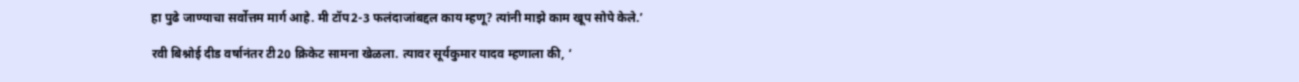हा पुढे जाण्याचा सर्वोत्तम मार्ग आहे. मी टॉप2-3 फलंदाजांबद्दल काय म्हणू? त्यांनी माझे काम खूप सोपे केले.’

रवी बिश्नोई दीड वर्षानंतर टी20 क्रिकेट सामना खेळला. त्यावर सूर्यकुमार यादव म्हणाला की, ‘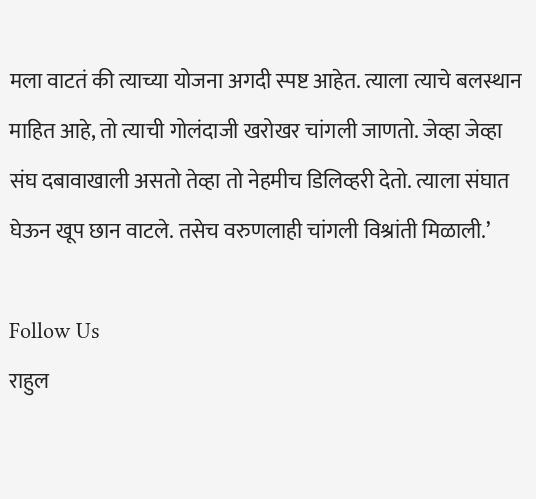मला वाटतं की त्याच्या योजना अगदी स्पष्ट आहेत. त्याला त्याचे बलस्थान माहित आहे, तो त्याची गोलंदाजी खरोखर चांगली जाणतो. जेव्हा जेव्हा संघ दबावाखाली असतो तेव्हा तो नेहमीच डिलिव्हरी देतो. त्याला संघात घेऊन खूप छान वाटले. तसेच वरुणलाही चांगली विश्रांती मिळाली.’

Follow Us
राहुल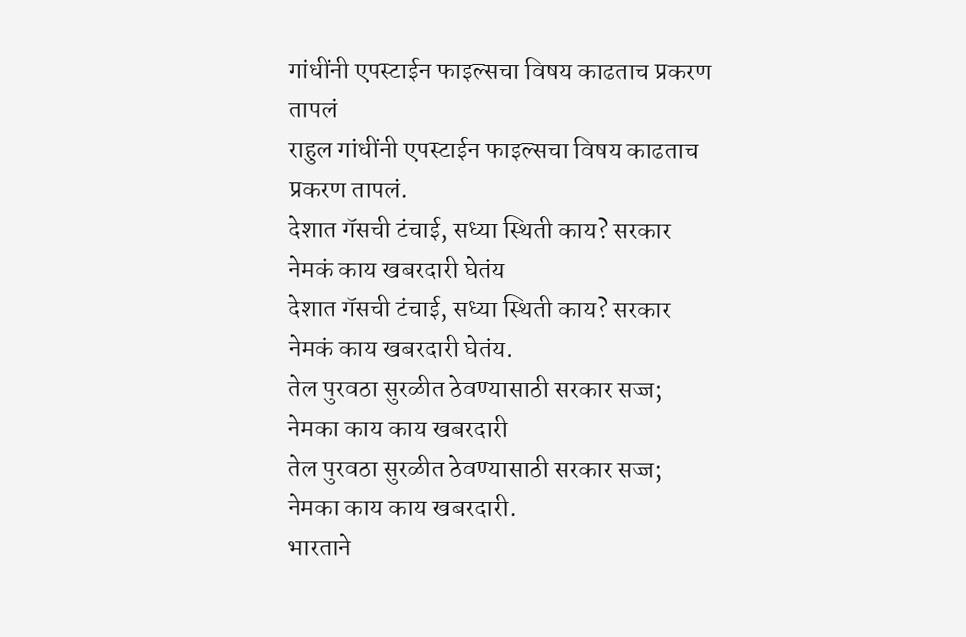गांधींनी एपस्टाईन फाइल्सचा विषय काढताच प्रकरण तापलं
राहुल गांधींनी एपस्टाईन फाइल्सचा विषय काढताच प्रकरण तापलं.
देशात गॅसची टंचाई, सध्या स्थिती काय? सरकार नेमकं काय खबरदारी घेतंय
देशात गॅसची टंचाई, सध्या स्थिती काय? सरकार नेमकं काय खबरदारी घेतंय.
तेल पुरवठा सुरळीत ठेवण्यासाठी सरकार सज्ज; नेमका काय काय खबरदारी
तेल पुरवठा सुरळीत ठेवण्यासाठी सरकार सज्ज; नेमका काय काय खबरदारी.
भारताने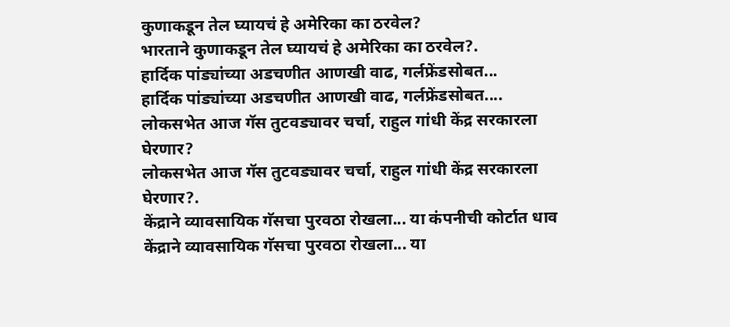कुणाकडून तेल घ्यायचं हे अमेरिका का ठरवेल?
भारताने कुणाकडून तेल घ्यायचं हे अमेरिका का ठरवेल?.
हार्दिक पांड्यांच्या अडचणीत आणखी वाढ, गर्लफ्रेंडसोबत...
हार्दिक पांड्यांच्या अडचणीत आणखी वाढ, गर्लफ्रेंडसोबत....
लोकसभेत आज गॅस तुटवड्यावर चर्चा, राहुल गांधी केंद्र सरकारला घेरणार?
लोकसभेत आज गॅस तुटवड्यावर चर्चा, राहुल गांधी केंद्र सरकारला घेरणार?.
केंद्राने व्यावसायिक गॅसचा पुरवठा रोखला... या कंपनीची कोर्टात धाव
केंद्राने व्यावसायिक गॅसचा पुरवठा रोखला... या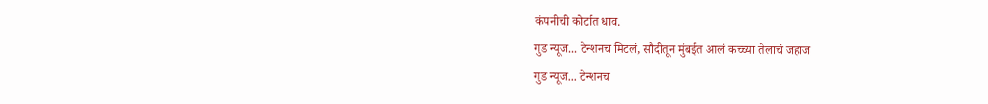कंपनीची कोर्टात धाव.
गुड न्यूज... टेन्शनच मिटलं, सौदीतून मुंबईत आलं कच्च्या तेलाचं जहाज
गुड न्यूज... टेन्शनच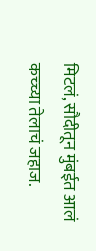मिटलं, सौदीतून मुंबईत आलं कच्च्या तेलाचं जहाज.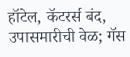हॉटेल, कॅटरर्स बंद, उपासमारीची वेळ; गॅस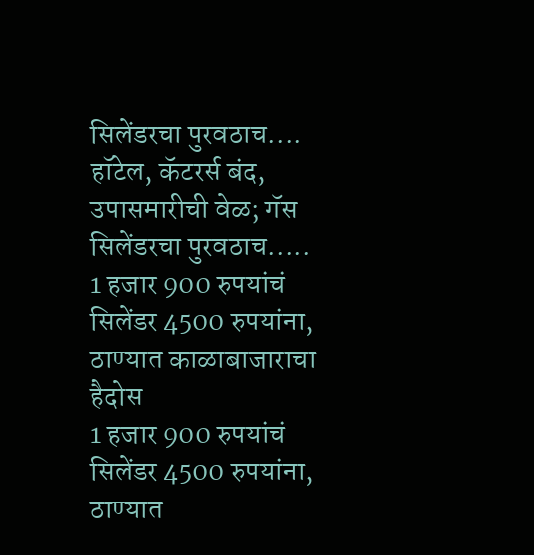सिलेंडरचा पुरवठाच....
हॉटेल, कॅटरर्स बंद, उपासमारीची वेळ; गॅस सिलेंडरचा पुरवठाच.....
1 हजार 900 रुपयांचं सिलेंडर 4500 रुपयांना, ठाण्यात काळाबाजाराचा हैदोस
1 हजार 900 रुपयांचं सिलेंडर 4500 रुपयांना, ठाण्यात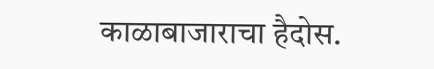काळाबाजाराचा हैदोस.